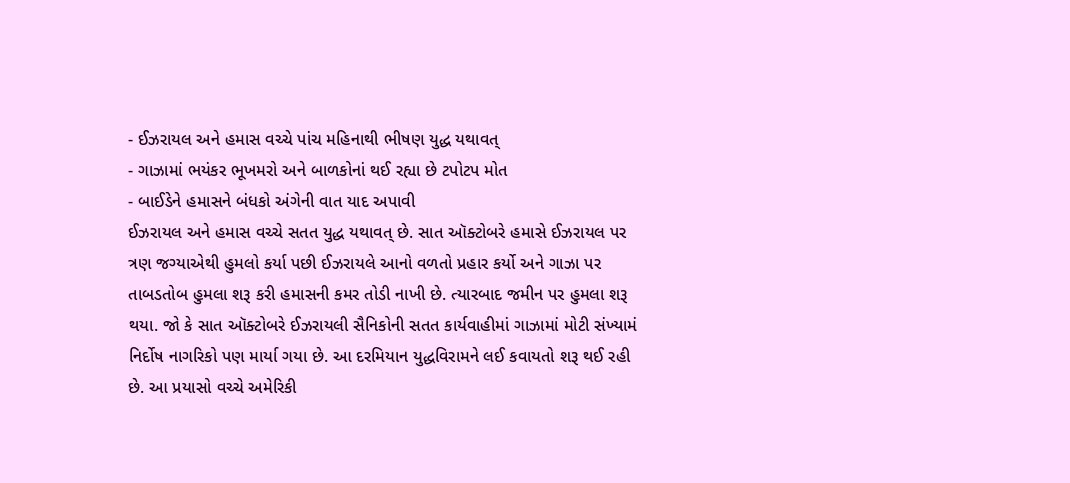- ઈઝરાયલ અને હમાસ વચ્ચે પાંચ મહિનાથી ભીષણ યુદ્ધ યથાવત્
- ગાઝામાં ભયંકર ભૂખમરો અને બાળકોનાં થઈ રહ્યા છે ટપોટપ મોત
- બાઈડેને હમાસને બંધકો અંગેની વાત યાદ અપાવી
ઈઝરાયલ અને હમાસ વચ્ચે સતત યુદ્ધ યથાવત્ છે. સાત ઑક્ટોબરે હમાસે ઈઝરાયલ પર ત્રણ જગ્યાએથી હુમલો કર્યા પછી ઈઝરાયલે આનો વળતો પ્રહાર કર્યો અને ગાઝા પર તાબડતોબ હુમલા શરૂ કરી હમાસની કમર તોડી નાખી છે. ત્યારબાદ જમીન પર હુમલા શરૂ થયા. જો કે સાત ઑક્ટોબરે ઈઝરાયલી સૈનિકોની સતત કાર્યવાહીમાં ગાઝામાં મોટી સંખ્યામં નિર્દોષ નાગરિકો પણ માર્યા ગયા છે. આ દરમિયાન યુદ્ધવિરામને લઈ કવાયતો શરૂ થઈ રહી છે. આ પ્રયાસો વચ્ચે અમેરિકી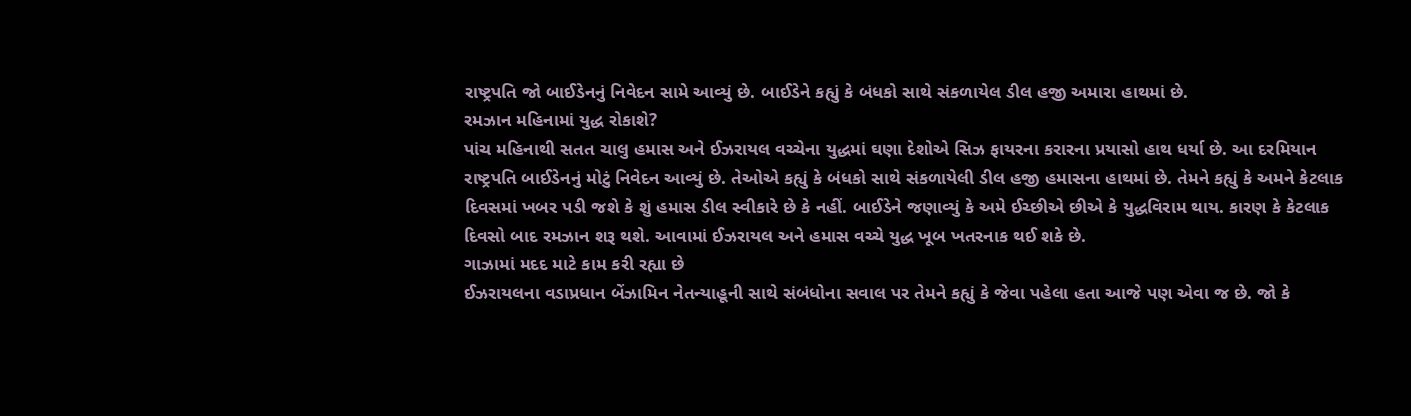રાષ્ટ્રપતિ જો બાઈડેનનું નિવેદન સામે આવ્યું છે. બાઈડેને કહ્યું કે બંધકો સાથે સંકળાયેલ ડીલ હજી અમારા હાથમાં છે.
રમઝાન મહિનામાં યુદ્ધ રોકાશે?
પાંચ મહિનાથી સતત ચાલુ હમાસ અને ઈઝરાયલ વચ્ચેના યુદ્ધમાં ઘણા દેશોએ સિઝ ફાયરના કરારના પ્રયાસો હાથ ધર્યા છે. આ દરમિયાન રાષ્ટ્રપતિ બાઈડેનનું મોટું નિવેદન આવ્યું છે. તેઓએ કહ્યું કે બંધકો સાથે સંકળાયેલી ડીલ હજી હમાસના હાથમાં છે. તેમને કહ્યું કે અમને કેટલાક દિવસમાં ખબર પડી જશે કે શું હમાસ ડીલ સ્વીકારે છે કે નહીં. બાઈડેને જણાવ્યું કે અમે ઈચ્છીએ છીએ કે યુદ્ધવિરામ થાય. કારણ કે કેટલાક દિવસો બાદ રમઝાન શરૂ થશે. આવામાં ઈઝરાયલ અને હમાસ વચ્ચે યુદ્ધ ખૂબ ખતરનાક થઈ શકે છે.
ગાઝામાં મદદ માટે કામ કરી રહ્યા છે
ઈઝરાયલના વડાપ્રધાન બેંઝામિન નેતન્યાહૂની સાથે સંબંધોના સવાલ પર તેમને કહ્યું કે જેવા પહેલા હતા આજે પણ એવા જ છે. જો કે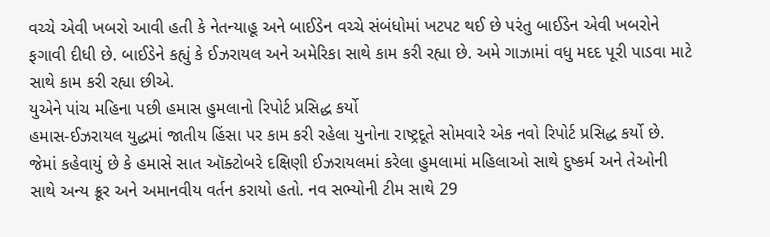વચ્ચે એવી ખબરો આવી હતી કે નેતન્યાહૂ અને બાઈડેન વચ્ચે સંબંધોમાં ખટપટ થઈ છે પરંતુ બાઈડેન એવી ખબરોને ફગાવી દીધી છે. બાઈડેને કહ્યું કે ઈઝરાયલ અને અમેરિકા સાથે કામ કરી રહ્યા છે. અમે ગાઝામાં વધુ મદદ પૂરી પાડવા માટે સાથે કામ કરી રહ્યા છીએ.
યુએને પાંચ મહિના પછી હમાસ હુમલાનો રિપોર્ટ પ્રસિદ્ધ કર્યો
હમાસ-ઈઝરાયલ યુદ્ધમાં જાતીય હિંસા પર કામ કરી રહેલા યુનોના રાષ્ટ્રદૂતે સોમવારે એક નવો રિપોર્ટ પ્રસિદ્ધ કર્યો છે. જેમાં કહેવાયું છે કે હમાસે સાત ઑક્ટોબરે દક્ષિણી ઈઝરાયલમાં કરેલા હુમલામાં મહિલાઓ સાથે દુષ્કર્મ અને તેઓની સાથે અન્ય ક્રૂર અને અમાનવીય વર્તન કરાયો હતો. નવ સભ્યોની ટીમ સાથે 29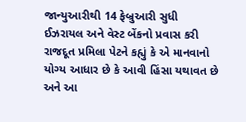જાન્યુઆરીથી 14 ફેબ્રુઆરી સુધી ઈઝરાયલ અને વેસ્ટ બેંકનો પ્રવાસ કરી રાજદૂત પ્રમિલા પેટને કહ્યું કે એ માનવાનો યોગ્ય આધાર છે કે આવી હિંસા યથાવત છે અને આ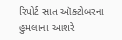રિપોર્ટ સાત ઑક્ટોબરના હુમલાના આશરે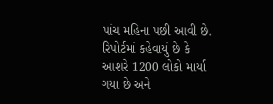પાંચ મહિના પછી આવી છે. રિપોર્ટમાં કહેવાયું છે કે આશરે 1200 લોકો માર્યા ગયા છે અને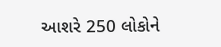આશરે 250 લોકોને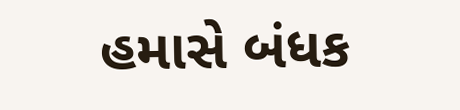હમાસે બંધક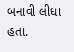બનાવી લીધા હતા.